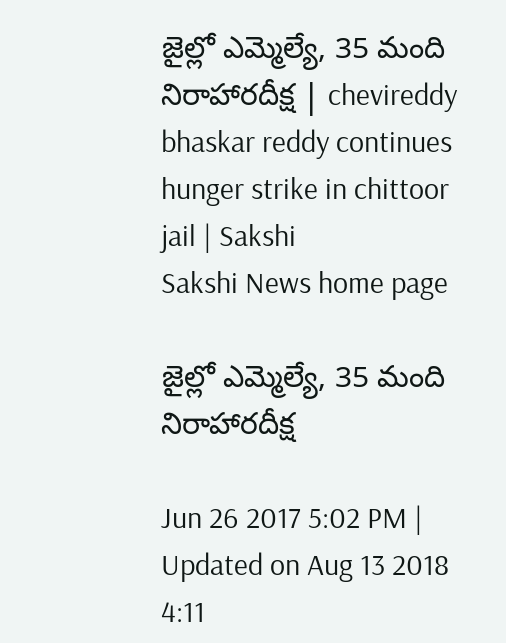జైల్లో ఎమ్మెల్యే, 35 మంది నిరాహారదీక్ష | chevireddy bhaskar reddy continues hunger strike in chittoor jail | Sakshi
Sakshi News home page

జైల్లో ఎమ్మెల్యే, 35 మంది నిరాహారదీక్ష

Jun 26 2017 5:02 PM | Updated on Aug 13 2018 4:11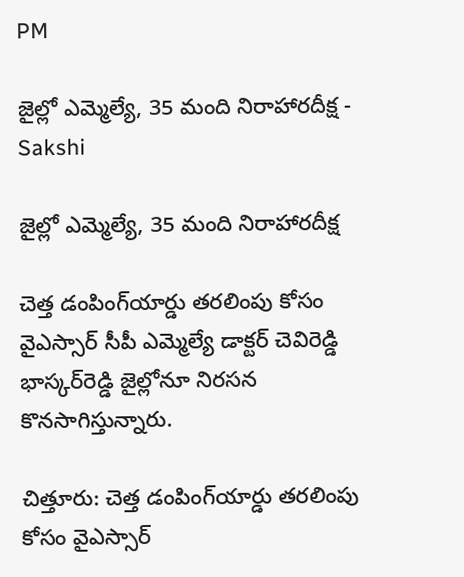PM

జైల్లో ఎమ్మెల్యే, 35 మంది నిరాహారదీక్ష - Sakshi

జైల్లో ఎమ్మెల్యే, 35 మంది నిరాహారదీక్ష

చెత్త డంపింగ్‌యార్డు తరలింపు కోసం వైఎస్సార్‌ సీపీ ఎమ్మెల్యే డాక్టర్‌ చెవిరెడ్డి భాస్కర్‌రెడ్డి జైల్లోనూ నిరసన కొనసాగిస్తున్నారు.

చిత్తూరు: చెత్త డంపింగ్‌యార్డు తరలింపు కోసం వైఎస్సార్‌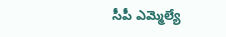సీపీ ఎమ్మెల్యే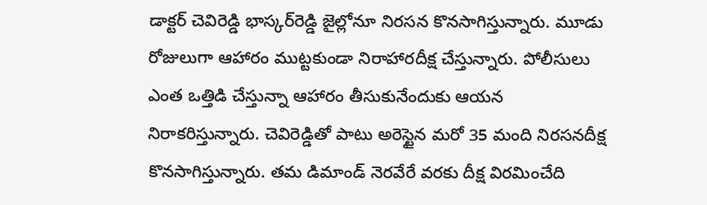డాక్టర్‌ చెవిరెడ్డి భాస్కర్‌రెడ్డి జైల్లోనూ నిరసన కొనసాగిస్తున్నారు. మూడు రోజులుగా ఆహారం ముట్టకుండా నిరాహారదీక్ష చేస్తున్నారు. పోలీసులు ఎంత ఒత్తిడి చేస్తున్నా ఆహారం తీసుకునేందుకు ఆయన నిరాకరిస్తున్నారు. చెవిరెడ్డితో పాటు అరెస్టైన మరో 35 మంది నిరసనదీక్ష కొనసాగిస్తున్నారు. తమ డిమాండ్‌ నెరవేరే వరకు దీక్ష విరమించేది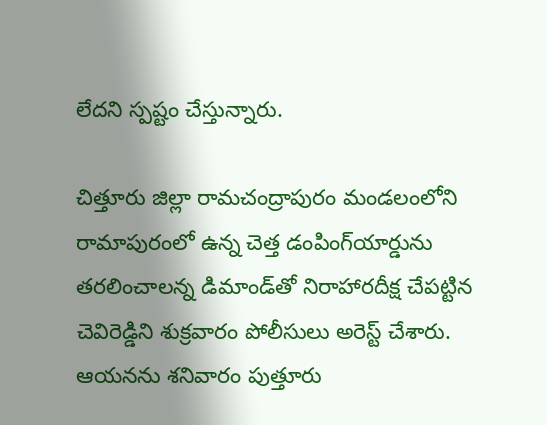లేదని స్పష్టం చేస్తున్నారు.

చిత్తూరు జిల్లా రామచంద్రాపురం మండలంలోని రామాపురంలో ఉన్న చెత్త డంపింగ్‌యార్డును తరలించాలన్న డిమాండ్‌తో నిరాహారదీక్ష చేపట్టిన చెవిరెడ్డిని శుక్రవారం పోలీసులు అరెస్ట్‌ చేశారు. ఆయనను శనివారం పుత్తూరు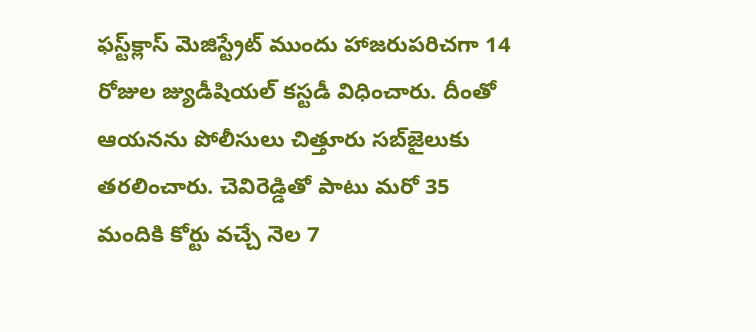ఫస్ట్‌క్లాస్‌ మెజిస్ట్రేట్‌ ముందు హాజరుపరిచగా 14 రోజుల జ్యుడీషియల్‌ కస్టడీ విధించారు. దీంతో ఆయనను పోలీసులు చిత్తూరు సబ్‌జైలుకు తరలించారు. చెవిరెడ్డితో పాటు మరో 35 మందికి కోర్టు వచ్చే నెల 7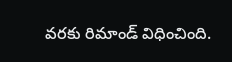వరకు రిమాండ్‌ విధించింది.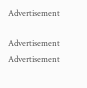Advertisement

Advertisement
Advertisement